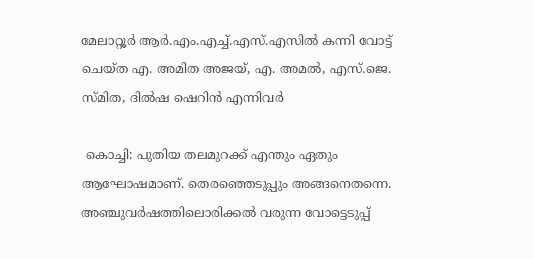മേലാറ്റൂർ ആർ.എം.എച്ച്.എസ്.എസിൽ കന്നി വോട്ട് ചെയ്ത എ. അമിത അജയ്, എ. അമൽ, എസ്.ജെ. സ്മിത, ദിൽഷ ഷെറിൻ എന്നിവർ

 കൊച്ചി: പുതിയ തലമുറക്ക് എന്തും ഏതും ആഘോഷമാണ്. തെരഞ്ഞെടുപ്പും അങ്ങനെതന്നെ. അഞ്ചുവർഷത്തിലൊരിക്കൽ വരുന്ന വോട്ടെടുപ്പ്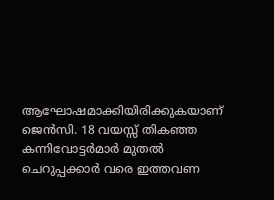ആഘോഷമാക്കിയിരിക്കുകയാണ് ജെൻസി. 18 വയസ്സ് തികഞ്ഞ കന്നിവോട്ടർമാർ മുതൽ ചെറുപ്പക്കാർ വരെ ഇത്തവണ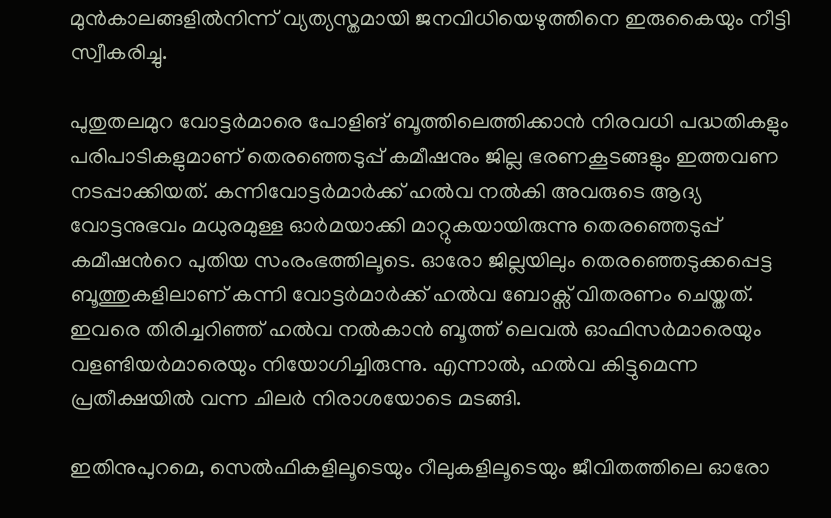മുൻകാലങ്ങളിൽനിന്ന് വ്യത്യസ്തമായി ജനവിധിയെഴുത്തിനെ ഇരുകൈയും നീട്ടി സ്വീകരിച്ചു.

പുതുതലമുറ വോട്ടർമാരെ പോളിങ് ബൂത്തിലെത്തിക്കാൻ നിരവധി പദ്ധതികളും പരിപാടികളുമാണ് തെരഞ്ഞെടുപ്പ് കമീഷനും ജില്ല ഭരണകൂടങ്ങളും ഇത്തവണ നടപ്പാക്കിയത്. കന്നിവോട്ടർമാർക്ക് ഹൽവ നൽകി അവരുടെ ആദ്യ വോട്ടനുഭവം മധുരമുള്ള ഓർമയാക്കി മാറ്റുകയായിരുന്നു തെരഞ്ഞെടുപ്പ് കമീഷന്‍റെ പുതിയ സംരംഭത്തിലൂടെ. ഓരോ ജില്ലയിലും തെരഞ്ഞെടുക്കപ്പെട്ട ബൂത്തുകളിലാണ് കന്നി വോട്ടർമാർക്ക് ഹൽവ ബോക്സ് വിതരണം ചെയ്തത്. ഇവരെ തിരിച്ചറിഞ്ഞ് ഹൽവ നൽകാൻ ബൂത്ത് ലെവൽ ഓഫിസർമാരെയും വളണ്ടിയർമാരെയും നിയോഗിച്ചിരുന്നു. എന്നാൽ, ഹൽവ കിട്ടുമെന്ന പ്രതീക്ഷയിൽ വന്ന ചിലർ നിരാശയോടെ മടങ്ങി.

ഇതിനുപുറമെ, സെൽഫികളിലൂടെയും റീലുകളിലൂടെയും ജീവിതത്തിലെ ഓരോ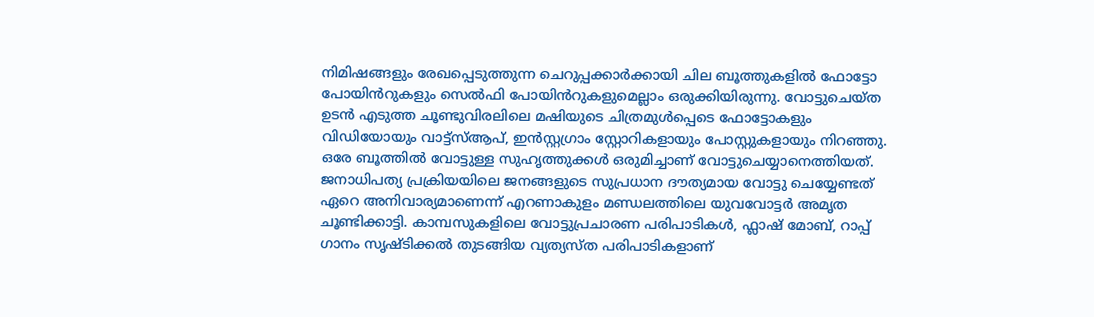നിമിഷങ്ങളും രേഖപ്പെടുത്തുന്ന ചെറുപ്പക്കാർക്കായി ചില ബൂത്തുകളിൽ ഫോട്ടോ പോയിൻറുകളും സെൽഫി പോയിൻറുകളുമെല്ലാം ഒരുക്കിയിരുന്നു. വോട്ടുചെയ്ത ഉടൻ എടുത്ത ചൂണ്ടുവിരലിലെ മഷിയുടെ ചിത്രമുൾപ്പെടെ ഫോട്ടോകളും വിഡിയോയും വാട്ട്സ്ആപ്, ഇൻസ്റ്റഗ്രാം സ്റ്റോറികളായും പോസ്റ്റുകളായും നിറഞ്ഞു. ഒരേ ബൂത്തിൽ വോട്ടുള്ള സുഹൃത്തുക്കൾ ഒരുമിച്ചാണ് വോട്ടുചെയ്യാനെത്തിയത്. ജനാധിപത്യ പ്രക്രിയയിലെ ജനങ്ങളുടെ സുപ്രധാന ദൗത്യമായ വോട്ടു ചെയ്യേണ്ടത് ഏറെ അനിവാര്യമാണെന്ന് എറണാകുളം മണ്ഡലത്തിലെ യുവവോട്ടർ അമൃത ചൂണ്ടിക്കാട്ടി. കാമ്പസുകളിലെ വോട്ടുപ്രചാരണ പരിപാടികൾ, ഫ്ലാഷ് മോബ്, റാപ്പ് ഗാനം സൃഷ്ടിക്കൽ തുടങ്ങിയ വ്യത്യസ്ത പരിപാടികളാണ്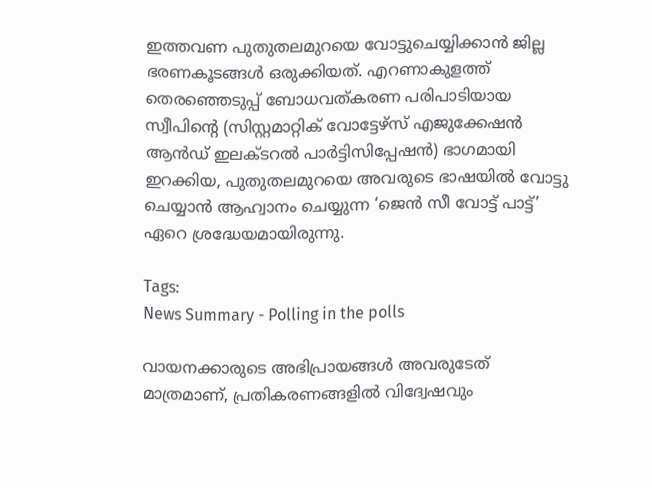ഇത്തവണ പുതുതലമുറയെ വോട്ടുചെയ്യിക്കാൻ ജില്ല ഭരണകൂടങ്ങൾ ഒരുക്കിയത്. എറണാകുളത്ത് തെരഞ്ഞെടുപ്പ് ബോധവത്കരണ പരിപാടിയായ സ്വീപിന്റെ (സിസ്റ്റമാറ്റിക് വോട്ടേഴ്സ് എജുക്കേഷൻ ആൻഡ് ഇലക്ടറൽ പാർട്ടിസിപ്പേഷൻ) ഭാഗമായി ഇറക്കിയ, പുതുതലമുറയെ അവരുടെ ഭാഷയിൽ വോട്ടു ചെയ്യാൻ ആഹ്വാനം ചെയ്യുന്ന ‘ജെൻ സീ വോട്ട് പാട്ട്’ ഏറെ ശ്രദ്ധേയമായിരുന്നു.

Tags:
News Summary - Polling in the polls

വായനക്കാരുടെ അഭിപ്രായങ്ങള്‍ അവരുടേത് മാത്രമാണ്, പ്രതികരണങ്ങളിൽ വിദ്വേഷവും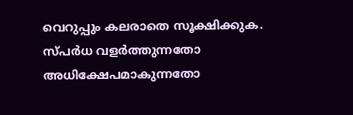വെറുപ്പും കലരാതെ സൂക്ഷിക്കുക. സ്പർധ വളർത്തുന്നതോ അധിക്ഷേപമാകുന്നതോ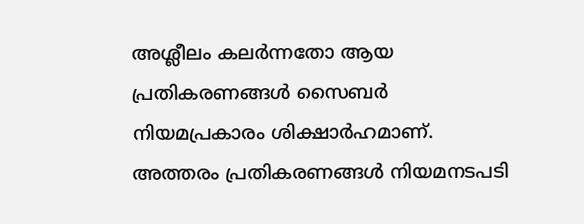അശ്ലീലം കലർന്നതോ ആയ പ്രതികരണങ്ങൾ സൈബർ നിയമപ്രകാരം ശിക്ഷാർഹമാണ്. അത്തരം പ്രതികരണങ്ങൾ നിയമനടപടി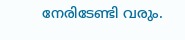നേരിടേണ്ടി വരും.